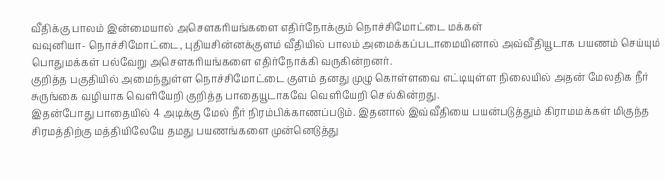வீதிக்கு பாலம் இன்மையால் அசௌகரியங்களை எதிர்நோக்கும் நொச்சிமோட்டை மக்கள்
வவுனியா- நொச்சிமோட்டை, புதியசின்னக்குளம் வீதியில் பாலம் அமைக்கப்படாமையினால் அவ்வீதியூடாக பயணம் செய்யும் பொதுமக்கள் பல்வேறு அசௌகரியங்களை எதிர்நோக்கி வருகின்றனர்.
குறித்த பகுதியில் அமைந்துள்ள நொச்சிமோட்டை குளம் தனது முழு கொள்ளவை எட்டியுள்ள நிலையில் அதன் மேலதிக நீர் சுருங்கை வழியாக வெளியேறி குறித்த பாதையூடாகவே வெளியேறி செல்கின்றது.
இதன்போது பாதையில் 4 அடிக்கு மேல் நீர் நிரம்பிக்காணப்படும். இதனால் இவ்வீதியை பயன்படுத்தும் கிராமமக்கள் மிகுந்த சிரமத்திற்கு மத்தியிலேயே தமது பயணங்களை முன்னெடுத்து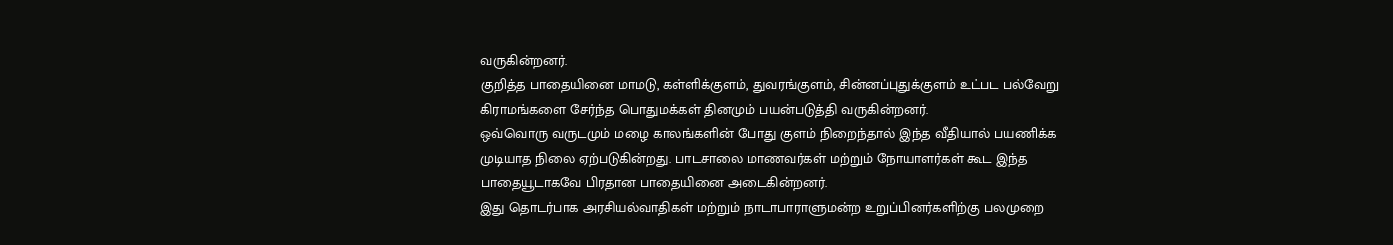வருகின்றனர்.
குறித்த பாதையினை மாமடு, கள்ளிக்குளம், துவரங்குளம், சின்னப்புதுக்குளம் உட்பட பல்வேறு கிராமங்களை சேர்ந்த பொதுமக்கள் தினமும் பயன்படுத்தி வருகின்றனர்.
ஒவ்வொரு வருடமும் மழை காலங்களின் போது குளம் நிறைந்தால் இந்த வீதியால் பயணிக்க முடியாத நிலை ஏற்படுகின்றது. பாடசாலை மாணவர்கள் மற்றும் நோயாளர்கள் கூட இந்த பாதையூடாகவே பிரதான பாதையினை அடைகின்றனர்.
இது தொடர்பாக அரசியல்வாதிகள் மற்றும் நாடாபாராளுமன்ற உறுப்பினர்களிற்கு பலமுறை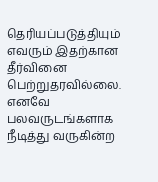தெரியப்படுத்தியும் எவரும் இதற்கான தீர்வினை பெற்றுதரவில்லை.
எனவே பலவருடங்களாக நீடித்து வருகின்ற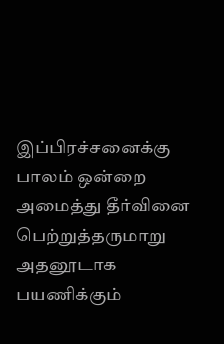இப்பிரச்சனைக்கு பாலம் ஒன்றை அமைத்து தீர்வினை பெற்றுத்தருமாறு அதனூடாக பயணிக்கும்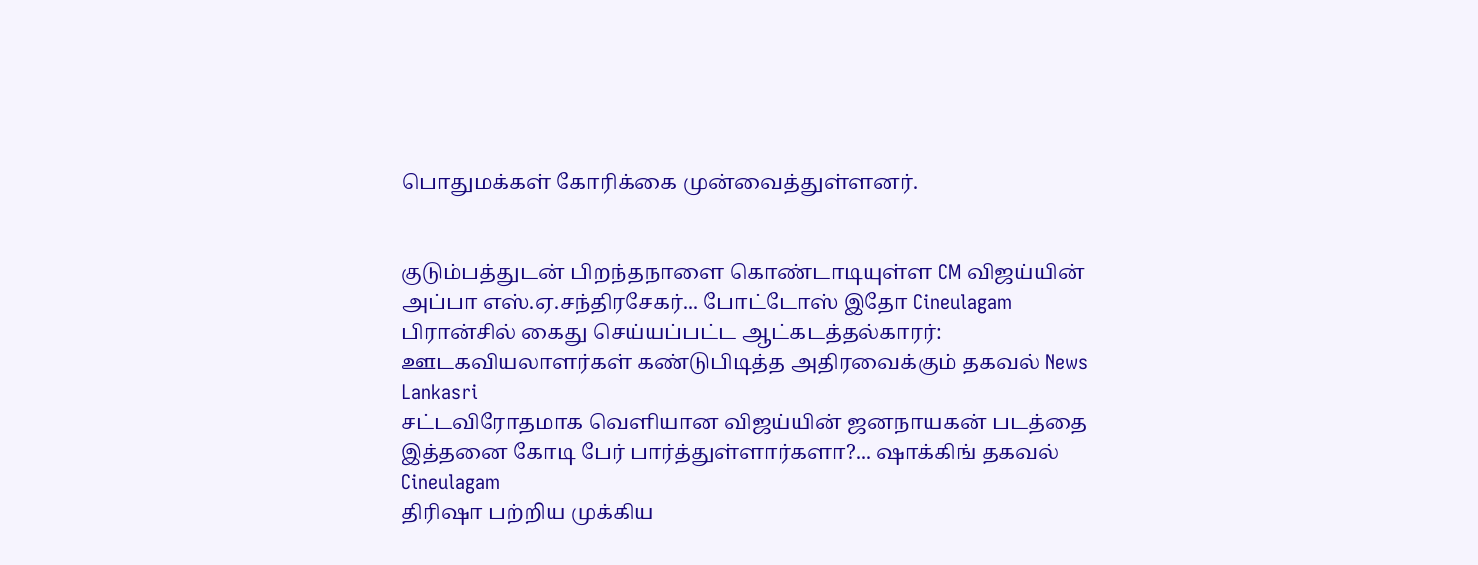பொதுமக்கள் கோரிக்கை முன்வைத்துள்ளனர்.


குடும்பத்துடன் பிறந்தநாளை கொண்டாடியுள்ள CM விஜய்யின் அப்பா எஸ்.ஏ.சந்திரசேகர்... போட்டோஸ் இதோ Cineulagam
பிரான்சில் கைது செய்யப்பட்ட ஆட்கடத்தல்காரர்: ஊடகவியலாளர்கள் கண்டுபிடித்த அதிரவைக்கும் தகவல் News Lankasri
சட்டவிரோதமாக வெளியான விஜய்யின் ஜனநாயகன் படத்தை இத்தனை கோடி பேர் பார்த்துள்ளார்களா?... ஷாக்கிங் தகவல் Cineulagam
திரிஷா பற்றிய முக்கிய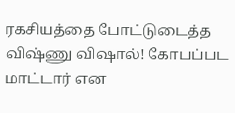ரகசியத்தை போட்டுடைத்த விஷ்ணு விஷால்! கோபப்பட மாட்டார் என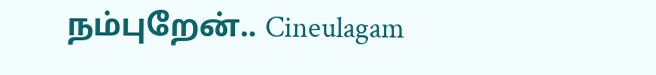நம்புறேன்.. Cineulagam